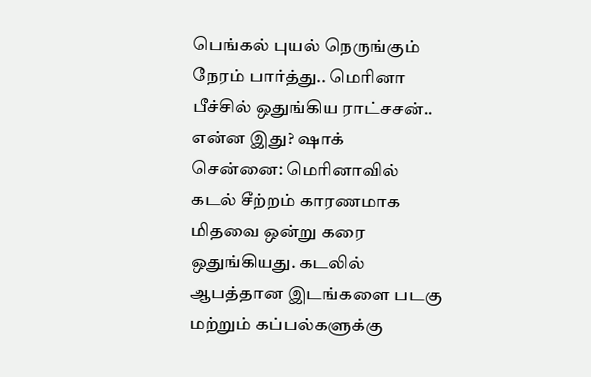பெங்கல் புயல் நெருங்கும் நேரம் பார்த்து.. மெரினா பீச்சில் ஒதுங்கிய ராட்சசன்.. என்ன இது? ஷாக்
சென்னை: மெரினாவில் கடல் சீற்றம் காரணமாக மிதவை ஒன்று கரை ஒதுங்கியது. கடலில் ஆபத்தான இடங்களை படகு மற்றும் கப்பல்களுக்கு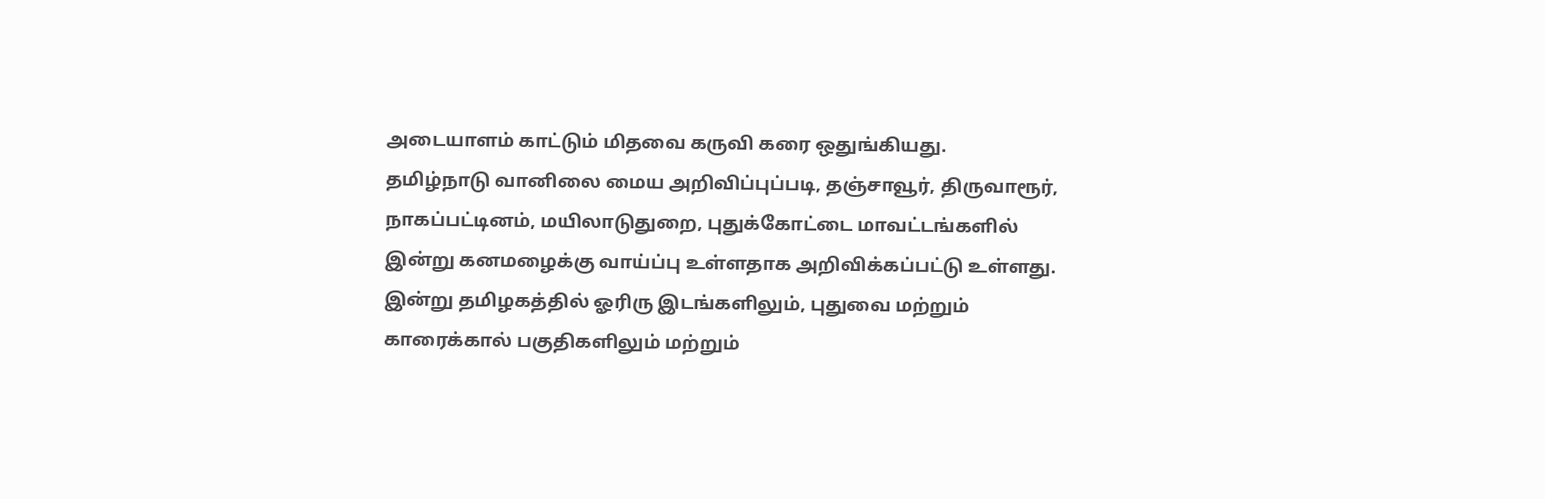அடையாளம் காட்டும் மிதவை கருவி கரை ஒதுங்கியது.
தமிழ்நாடு வானிலை மைய அறிவிப்புப்படி, தஞ்சாவூர், திருவாரூர், நாகப்பட்டினம், மயிலாடுதுறை, புதுக்கோட்டை மாவட்டங்களில் இன்று கனமழைக்கு வாய்ப்பு உள்ளதாக அறிவிக்கப்பட்டு உள்ளது. இன்று தமிழகத்தில் ஓரிரு இடங்களிலும், புதுவை மற்றும் காரைக்கால் பகுதிகளிலும் மற்றும்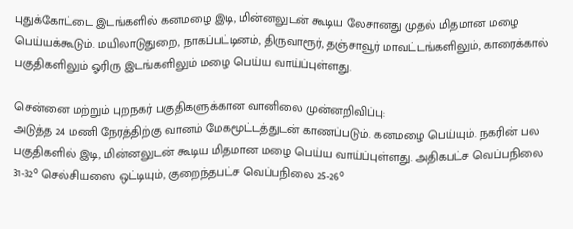புதுக்கோட்டை இடங்களில் கனமழை இடி, மின்னலுடன் கூடிய லேசானது முதல் மிதமான மழை பெய்யக்கூடும். மயிலாடுதுறை, நாகப்பட்டினம், திருவாரூர், தஞ்சாவூர் மாவட்டங்களிலும், காரைக்கால் பகுதிகளிலும் ஓரிரு இடங்களிலும் மழை பெய்ய வாய்ப்புள்ளது.

சென்னை மற்றும் புறநகர் பகுதிகளுக்கான வானிலை முன்னறிவிப்பு:
அடுத்த 24 மணி நேரத்திற்கு வானம் மேகமூட்டத்துடன் காணப்படும். கனமழை பெய்யும். நகரின் பல பகுதிகளில் இடி, மின்னலுடன் கூடிய மிதமான மழை பெய்ய வாய்ப்புள்ளது. அதிகபட்ச வெப்பநிலை 31-32° செல்சியஸை ஒட்டியும், குறைந்தபட்ச வெப்பநிலை 25-26°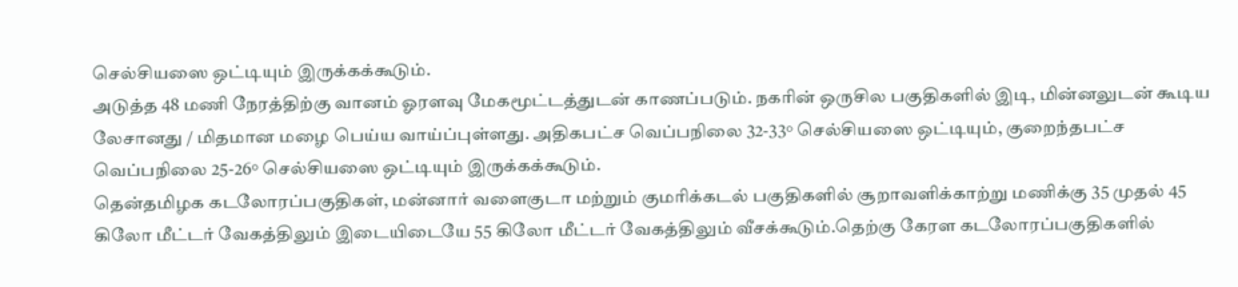செல்சியஸை ஒட்டியும் இருக்கக்கூடும்.
அடுத்த 48 மணி நேரத்திற்கு வானம் ஓரளவு மேகமூட்டத்துடன் காணப்படும். நகரின் ஒருசில பகுதிகளில் இடி, மின்னலுடன் கூடிய லேசானது / மிதமான மழை பெய்ய வாய்ப்புள்ளது. அதிகபட்ச வெப்பநிலை 32-33° செல்சியஸை ஒட்டியும், குறைந்தபட்ச வெப்பநிலை 25-26° செல்சியஸை ஒட்டியும் இருக்கக்கூடும்.
தென்தமிழக கடலோரப்பகுதிகள், மன்னார் வளைகுடா மற்றும் குமரிக்கடல் பகுதிகளில் சூறாவளிக்காற்று மணிக்கு 35 முதல் 45 கிலோ மீட்டர் வேகத்திலும் இடையிடையே 55 கிலோ மீட்டர் வேகத்திலும் வீசக்கூடும்.தெற்கு கேரள கடலோரப்பகுதிகளில்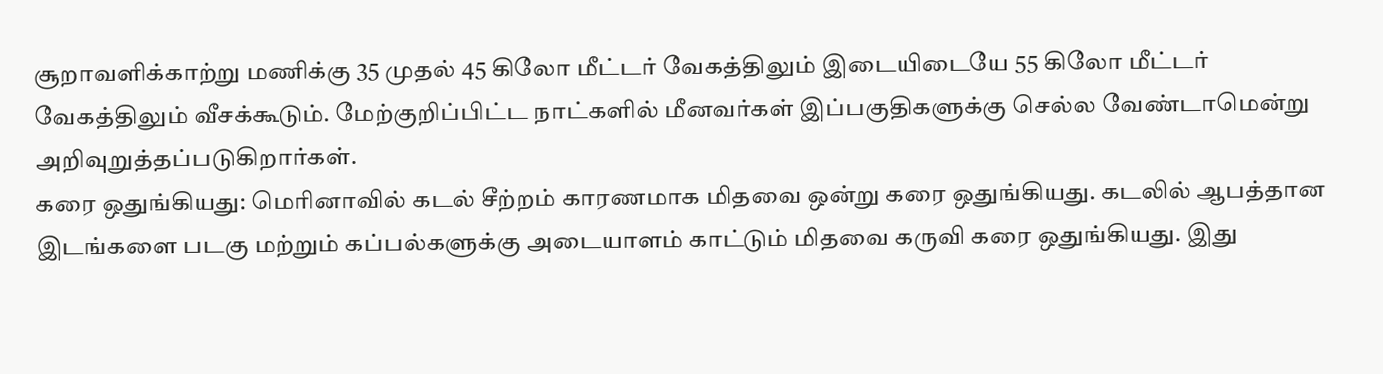சூறாவளிக்காற்று மணிக்கு 35 முதல் 45 கிலோ மீட்டர் வேகத்திலும் இடையிடையே 55 கிலோ மீட்டர் வேகத்திலும் வீசக்கூடும். மேற்குறிப்பிட்ட நாட்களில் மீனவர்கள் இப்பகுதிகளுக்கு செல்ல வேண்டாமென்று அறிவுறுத்தப்படுகிறார்கள்.
கரை ஒதுங்கியது: மெரினாவில் கடல் சீற்றம் காரணமாக மிதவை ஒன்று கரை ஒதுங்கியது. கடலில் ஆபத்தான இடங்களை படகு மற்றும் கப்பல்களுக்கு அடையாளம் காட்டும் மிதவை கருவி கரை ஒதுங்கியது. இது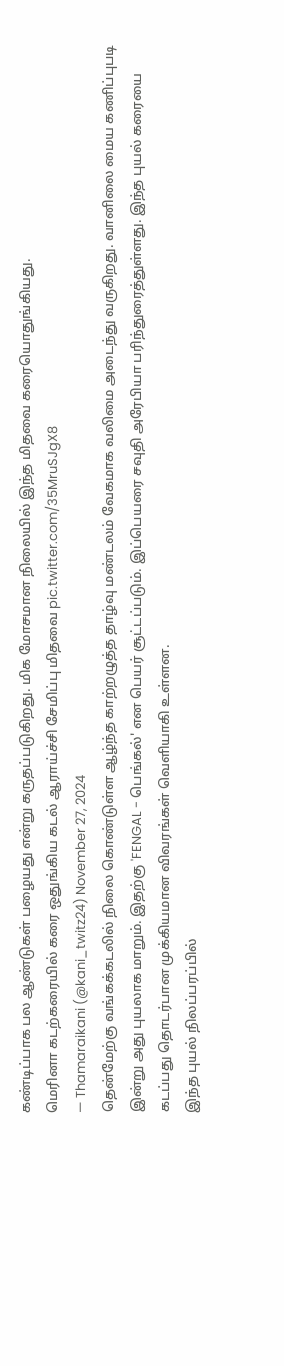கண்டிப்பாக பல ஆண்டுகள் பழையது என்று கருதப்படுகிறது. மிக மோசமான நிலையில் இந்த மிதவை கரையொதுங்கியது.
மெரினா கடற்கரையில் கரை ஒதுங்கிய கடல் ஆராய்ச்சி சேமிப்பு மிதவை pic.twitter.com/35MruSJgX8
— Thamaraikani (@kani_twitz24) November 27, 2024
தென்மேற்கு வங்கக்கடலில் நிலை கொண்டுள்ள ஆழ்ந்த காற்றழுத்த தாழ்வு மண்டலம் வேகமாக வலிமை அடைந்து வருகிறது. வானிலை மைய கணிப்புபடி இன்று அது புயலாக மாறும். இதற்கு 'FENGAL - பெங்கல்' என பெயர் சூட்டப்படும். இப்பெயரை சவுதி அரேபியா பரிந்துரைத்துள்ளது. இந்த புயல் கரையை கடப்பது தொடர்பான முக்கியமான விவரங்கள் வெளியாகி உள்ளன.
இந்த புயல் நிலப்பரப்பில்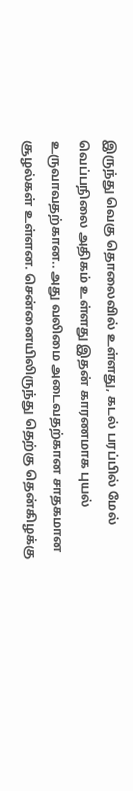இருந்து வெகு தொலைவில் உள்ளது, கடல் பரப்பில் மேல் வெப்பநிலை அதிகம் உள்ளது இதன் காரணமாக புயல் உருவாவதற்கான.. அது வலிமை அடைவதற்கான சாதகமான சூழல்கள் உள்ளன. சென்னையிலிருந்து தெற்கு தென்கிழக்கு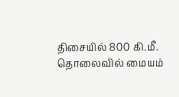திசையில் 800 கி.மீ. தொலைவில் மையம்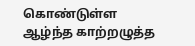கொண்டுள்ள ஆழ்ந்த காற்றழுத்த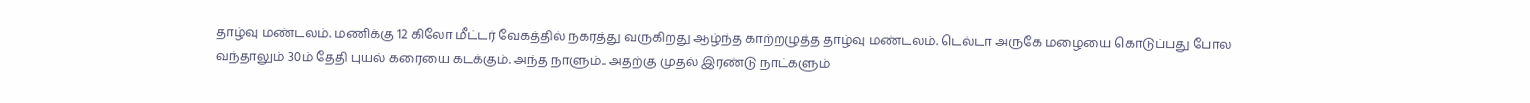தாழ்வு மண்டலம். மணிக்கு 12 கிலோ மீட்டர் வேகத்தில் நகரத்து வருகிறது ஆழ்ந்த காற்றழுத்த தாழ்வு மண்டலம். டெல்டா அருகே மழையை கொடுப்பது போல வந்தாலும் 30ம் தேதி புயல் கரையை கடக்கும். அந்த நாளும்.. அதற்கு முதல் இரண்டு நாட்களும்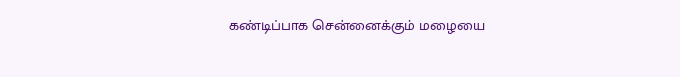கண்டிப்பாக சென்னைக்கும் மழையை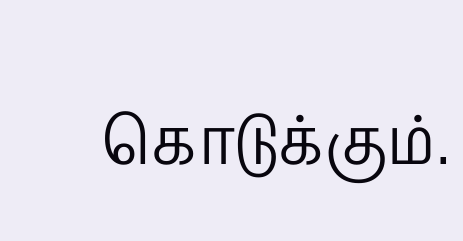கொடுக்கும்.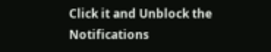Click it and Unblock the Notifications